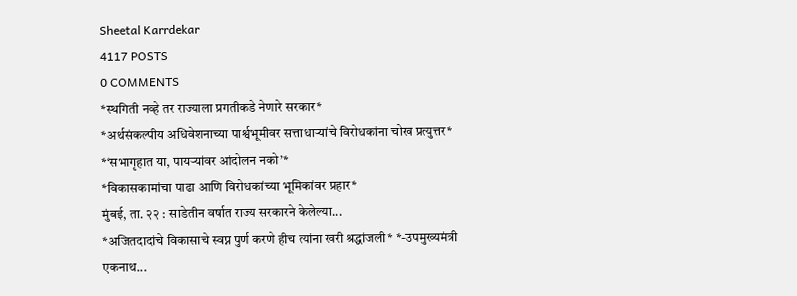Sheetal Karrdekar
4117 POSTS
0 COMMENTS
*स्थगिती नव्हे तर राज्याला प्रगतीकडे नेणारे सरकार*
*अर्थसंकल्पीय अधिवेशनाच्या पार्श्वभूमीवर सत्ताधाऱ्यांचे विरोधकांना चोख प्रत्युत्तर*
*‘सभागृहात या, पायऱ्यांवर आंदोलन नको’*
*विकासकामांचा पाढा आणि विरोधकांच्या भूमिकांवर प्रहार*
मुंबई, ता. २२ : साडेतीन वर्षात राज्य सरकारने केलेल्या...
*अजितदादांचे विकासाचे स्वप्न पुर्ण करणे हीच त्यांना खरी श्रद्धांजली* *-उपमुख्यमंत्री एकनाथ...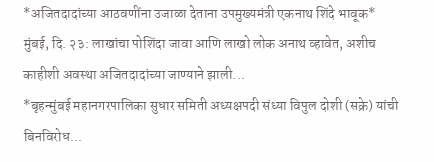*अजितदादांच्या आठवणींना उजाळा देताना उपमुख्यमंत्री एकनाथ शिंदे भावूक*
मुंबई, दि. २३: लाखांचा पोशिंदा जावा आणि लाखो लोक अनाथ व्हावेत, अशीच काहीशी अवस्था अजितदादांच्या जाण्याने झाली...
*बृहन्मुंबई महानगरपालिका सुधार समिती अध्यक्षपदी संध्या विपुल दोशी (सक्रे) यांची बिनविरोध...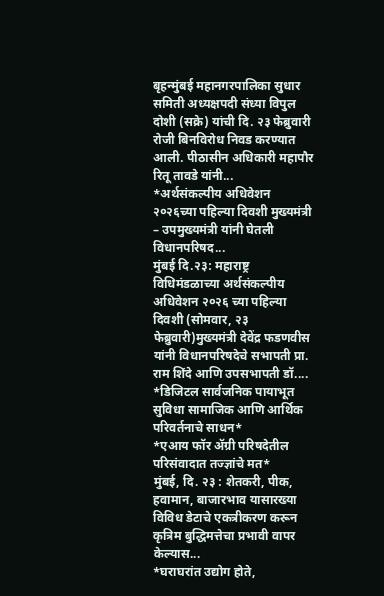बृहन्मुंबई महानगरपालिका सुधार समिती अध्यक्षपदी संध्या विपुल दोशी (सक्रे) यांची दि. २३ फेब्रुवारी रोजी बिनविरोध निवड करण्यात आली. पीठासीन अधिकारी महापौर रितू तावडे यांनी...
*अर्थसंकल्पीय अधिवेशन २०२६च्या पहिल्या दिवशी मुख्यमंत्री – उपमुख्यमंत्री यांनी घेतली विधानपरिषद...
मुंबई दि.२३: महाराष्ट्र विधिमंडळाच्या अर्थसंकल्पीय अधिवेशन २०२६ च्या पहिल्या दिवशी (सोमवार, २३ फेब्रुवारी)मुख्यमंत्री देवेंद्र फडणवीस यांनी विधानपरिषदेचे सभापती प्रा. राम शिंदे आणि उपसभापती डॉ....
*डिजिटल सार्वजनिक पायाभूत सुविधा सामाजिक आणि आर्थिक परिवर्तनाचे साधन*
*एआय फॉर ॲग्री परिषदेतील परिसंवादात तज्ज्ञांचे मत*
मुंबई, दि. २३ : शेतकरी, पीक, हवामान, बाजारभाव यासारख्या विविध डेटाचे एकत्रीकरण करून कृत्रिम बुद्धिमत्तेचा प्रभावी वापर केल्यास...
*घराघरांत उद्योग होते,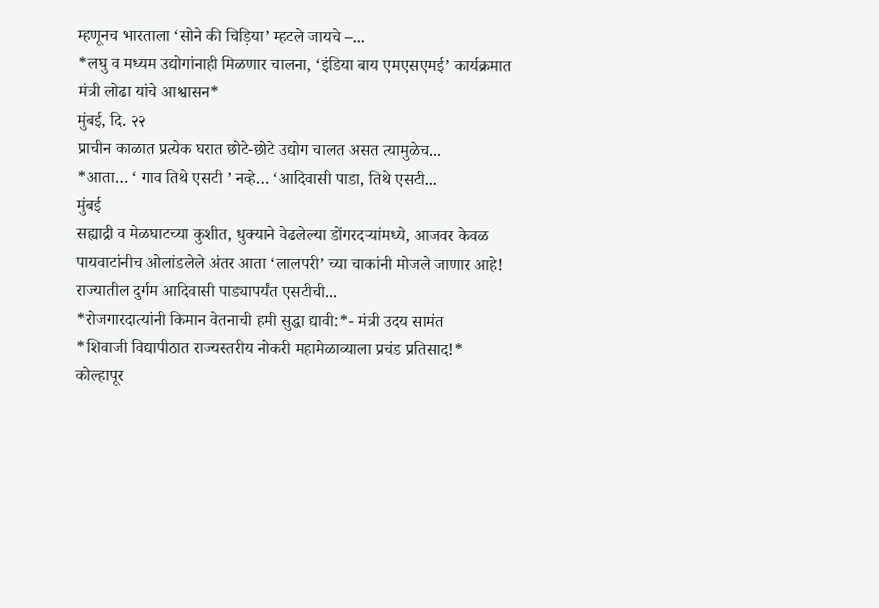म्हणूनच भारताला ‘सोने की चिड़िया’ म्हटले जायचे –...
*लघु व मध्यम उद्योगांनाही मिळणार चालना, ‘इंडिया बाय एमएसएमई’ कार्यक्रमात मंत्री लोढा यांचे आश्वासन*
मुंबई, दि. २२
प्राचीन काळात प्रत्येक घरात छोटे-छोटे उद्योग चालत असत त्यामुळेच...
*आता… ‘ गाव तिथे एसटी ’ नव्हे… ‘आदिवासी पाडा, तिथे एसटी...
मुंबई
सह्याद्री व मेळघाटच्या कुशीत, धुक्याने वेढलेल्या डोंगरदऱ्यांमध्ये, आजवर केवळ पायवाटांनीच ओलांडलेले अंतर आता ‘लालपरी’ च्या चाकांनी मोजले जाणार आहे! राज्यातील दुर्गम आदिवासी पाड्यापर्यंत एसटीची...
*रोजगारदात्यांनी किमान वेतनाची हमी सुद्धा द्यावी:*- मंत्री उदय सामंत
*शिवाजी विद्यापीठात राज्यस्तरीय नोकरी महामेळाव्याला प्रचंड प्रतिसाद!*
कोल्हापूर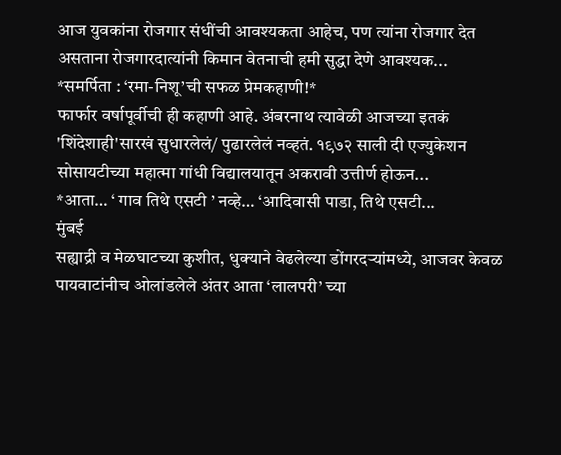आज युवकांना रोजगार संधींची आवश्यकता आहेच, पण त्यांना रोजगार देत असताना रोजगारदात्यांनी किमान वेतनाची हमी सुद्धा देणे आवश्यक...
*समर्पिता : ‘रमा-निशू’ची सफळ प्रेमकहाणी!*
फार्फार वर्षापूर्वीची ही कहाणी आहे. अंबरनाथ त्यावेळी आजच्या इतकं 'शिंदेशाही'सारखं सुधारलेलं/ पुढारलेलं नव्हतं. १९७२ साली दी एज्युकेशन सोसायटीच्या महात्मा गांधी विद्यालयातून अकरावी उत्तीर्ण होऊन...
*आता… ‘ गाव तिथे एसटी ’ नव्हे… ‘आदिवासी पाडा, तिथे एसटी...
मुंबई
सह्याद्री व मेळघाटच्या कुशीत, धुक्याने वेढलेल्या डोंगरदऱ्यांमध्ये, आजवर केवळ पायवाटांनीच ओलांडलेले अंतर आता ‘लालपरी’ च्या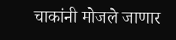चाकांनी मोजले जाणार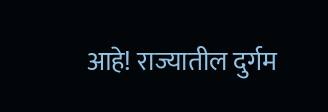आहे! राज्यातील दुर्गम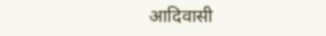आदिवासी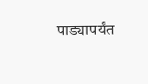पाड्यापर्यंत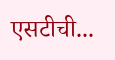एसटीची...